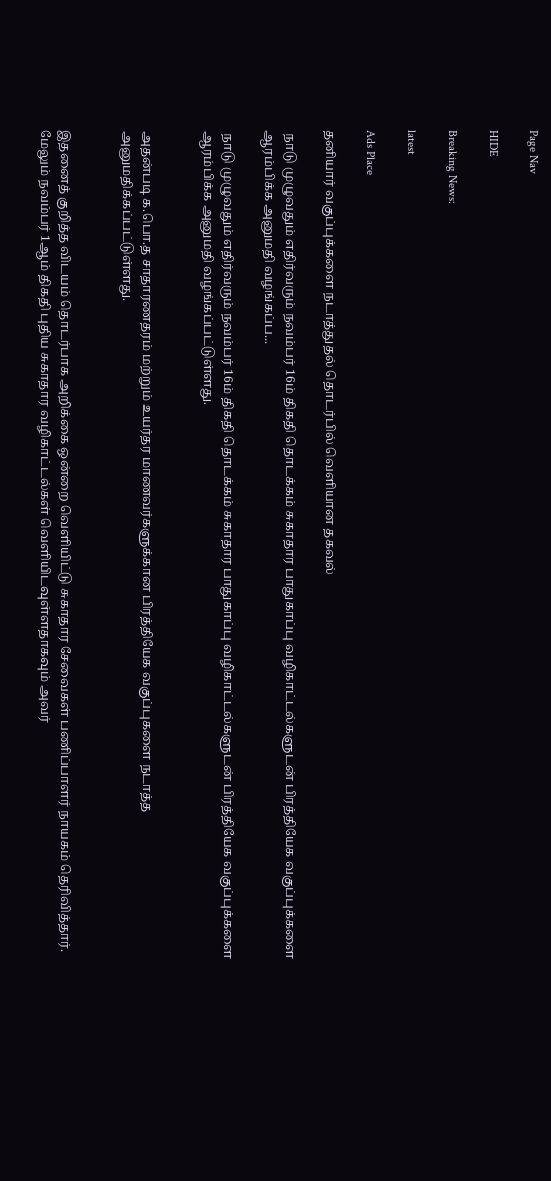Page Nav

HIDE

Breaking News:

latest

Ads Place

தனியார் வகுப்புக்களை நடாத்துதல் தொடர்பில் வெளியான தகவல்

 நாடு முழுவதும் எதிர்வரும் நவம்பர் 16ம் திகதி தொடக்கம் சுகாதார பாதுகாப்பு வழிகாட்டல்களுடன் பிரத்தியேக வகுப்புக்களை ஆரம்பிக்க அனுமதி வழங்கப்ப...

 நாடு முழுவதும் எதிர்வரும் நவம்பர் 16ம் திகதி தொடக்கம் சுகாதார பாதுகாப்பு வழிகாட்டல்களுடன் பிரத்தியேக வகுப்புக்களை ஆரம்பிக்க அனுமதி வழங்கப்பட்டுள்ளது.


அதன்படி க.பொ.த சாதாரணதரம் மற்றும் உயர்தர மாணவர்களுக்கான பிரத்தியேக வகுப்புகளை நடாத்த அனுமதிக்கப்பட்டுள்ளது.


இதனைத் குறித்த விடயம் தொடர்பாக அறிக்கை ஒன்றை வெளியிட்டு சுகாதார சேவைகள் பணிப்பாளர் நாயகம் தெரிவித்தார். மேலும் நவம்பர் 1ஆம் திகதி புதிய சுகாதார வழிகாட்டல்கள் வெளியிடவுள்ளதாகவும் அவர்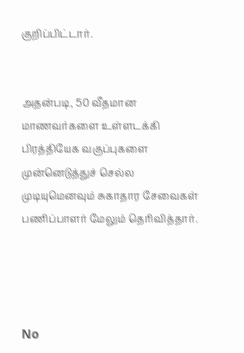குறிப்பிட்டார்.


அதன்படி, 50 வீதமான மாணவர்களை உள்ளடக்கி பிரத்தியேக வகுப்புகளை முன்னெடுத்துச் செல்ல முடியுமெனவும் சுகாதார சேவைகள் பணிப்பாளர் மேலும் தெரிவித்தார்.




No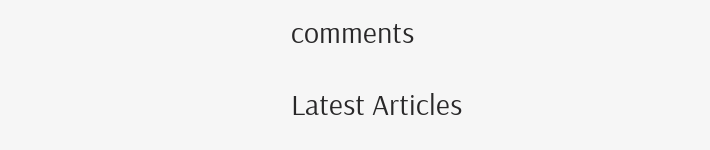comments

Latest Articles